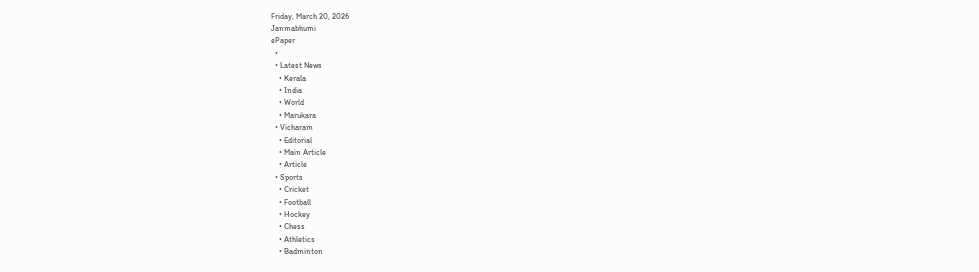Friday, March 20, 2026
Janmabhumi
ePaper
  •
  • Latest News
    • Kerala
    • India
    • World
    • Marukara
  • Vicharam
    • Editorial
    • Main Article
    • Article
  • Sports
    • Cricket
    • Football
    • Hockey
    • Chess
    • Athletics
    • Badminton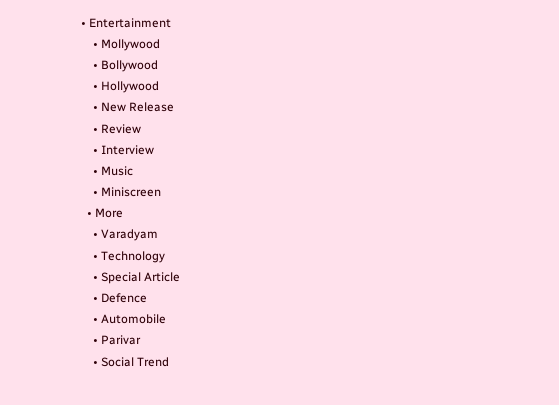• Entertainment
    • Mollywood
    • Bollywood
    • Hollywood
    • New Release
    • Review
    • Interview
    • Music
    • Miniscreen
  • More
    • Varadyam
    • Technology
    • Special Article
    • Defence
    • Automobile
    • Parivar
    • Social Trend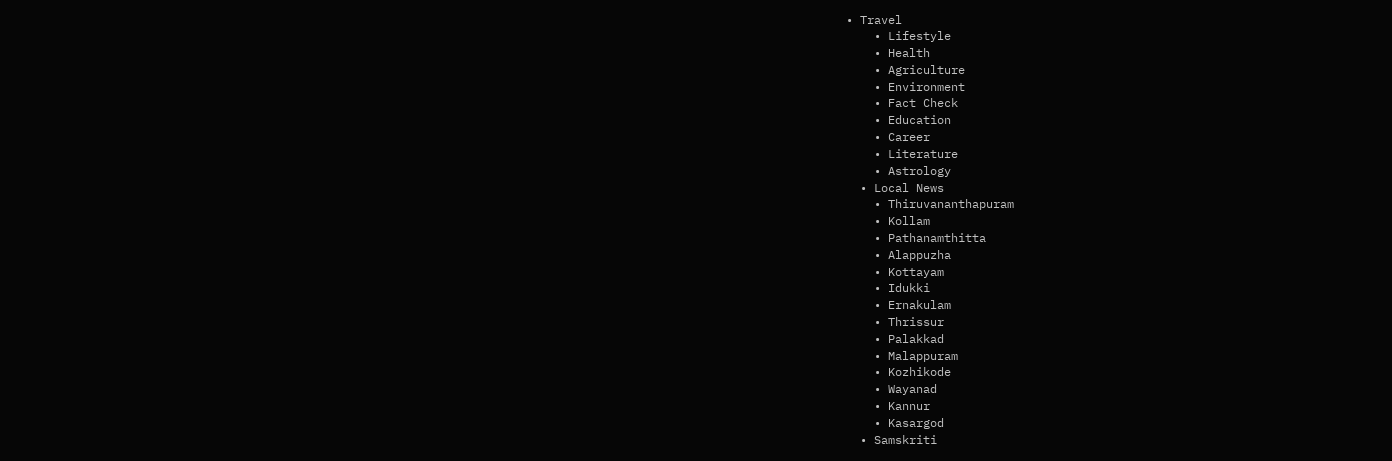• Travel
    • Lifestyle
    • Health
    • Agriculture
    • Environment
    • Fact Check
    • Education
    • Career
    • Literature
    • Astrology
  • Local News
    • Thiruvananthapuram
    • Kollam
    • Pathanamthitta
    • Alappuzha
    • Kottayam
    • Idukki
    • Ernakulam
    • Thrissur
    • Palakkad
    • Malappuram
    • Kozhikode
    • Wayanad
    • Kannur
    • Kasargod
  • Samskriti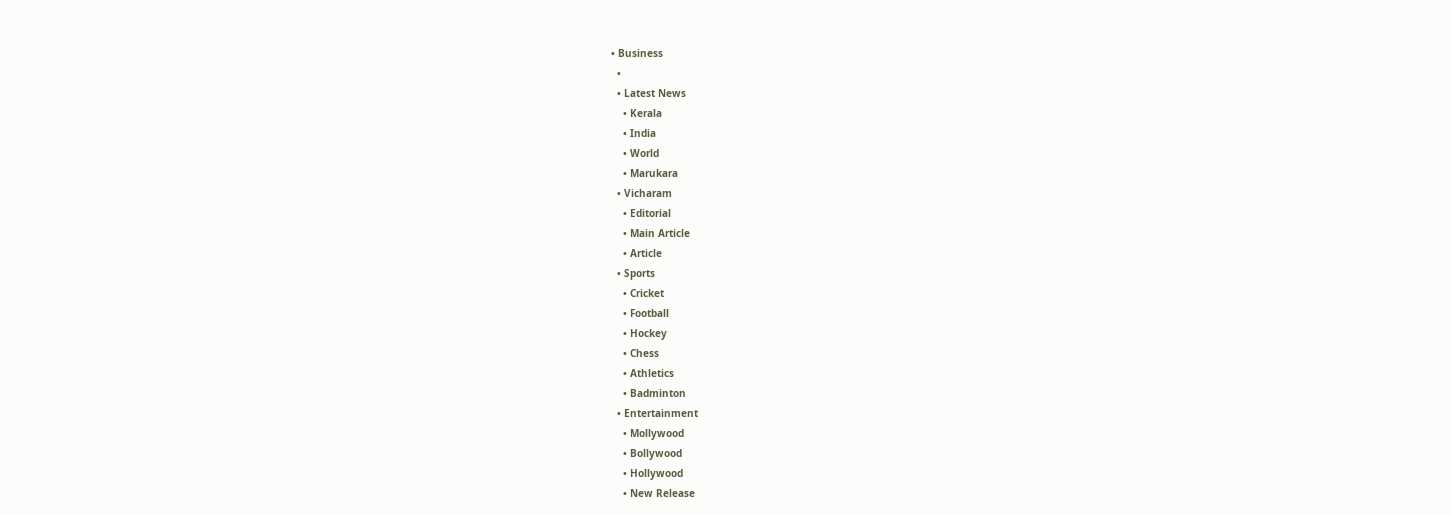• Business
  •
  • Latest News
    • Kerala
    • India
    • World
    • Marukara
  • Vicharam
    • Editorial
    • Main Article
    • Article
  • Sports
    • Cricket
    • Football
    • Hockey
    • Chess
    • Athletics
    • Badminton
  • Entertainment
    • Mollywood
    • Bollywood
    • Hollywood
    • New Release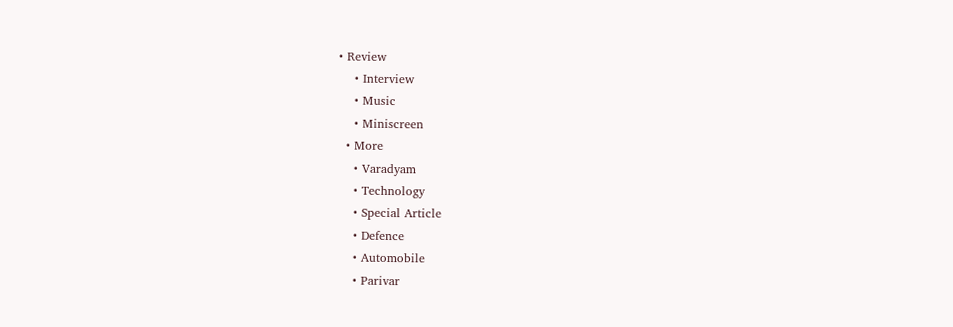• Review
    • Interview
    • Music
    • Miniscreen
  • More
    • Varadyam
    • Technology
    • Special Article
    • Defence
    • Automobile
    • Parivar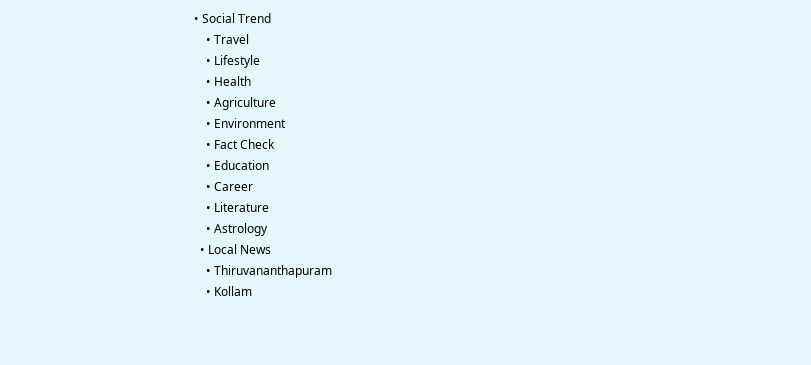• Social Trend
    • Travel
    • Lifestyle
    • Health
    • Agriculture
    • Environment
    • Fact Check
    • Education
    • Career
    • Literature
    • Astrology
  • Local News
    • Thiruvananthapuram
    • Kollam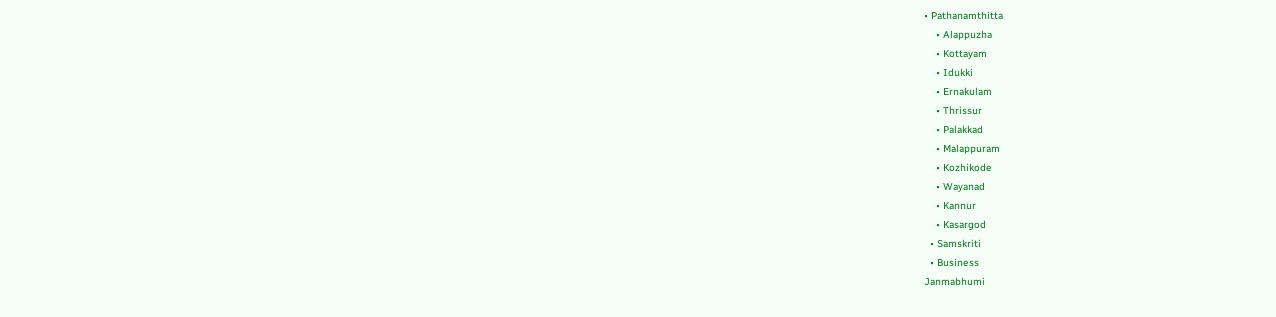• Pathanamthitta
    • Alappuzha
    • Kottayam
    • Idukki
    • Ernakulam
    • Thrissur
    • Palakkad
    • Malappuram
    • Kozhikode
    • Wayanad
    • Kannur
    • Kasargod
  • Samskriti
  • Business
Janmabhumi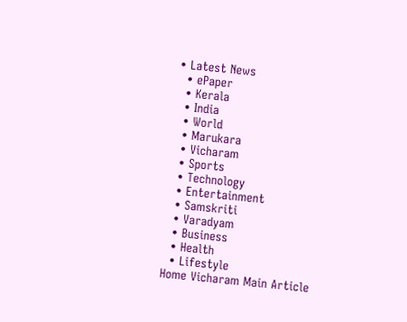• Latest News
  • ePaper
  • Kerala
  • India
  • World
  • Marukara
  • Vicharam
  • Sports
  • Technology
  • Entertainment
  • Samskriti
  • Varadyam
  • Business
  • Health
  • Lifestyle
Home Vicharam Main Article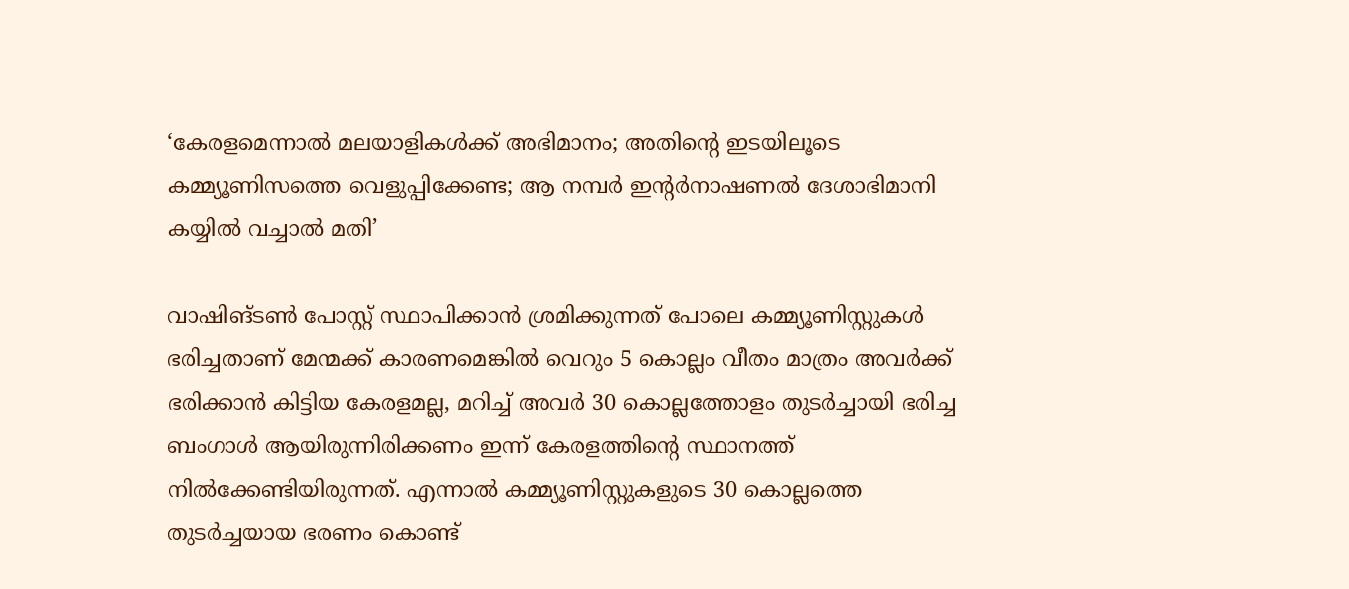‘കേരളമെന്നാല്‍ മലയാളികള്‍ക്ക് അഭിമാനം; അതിന്റെ ഇടയിലൂടെ കമ്മ്യൂണിസത്തെ വെളുപ്പിക്കേണ്ട; ആ നമ്പര്‍ ഇന്റര്‍നാഷണല്‍ ദേശാഭിമാനി കയ്യില്‍ വച്ചാല്‍ മതി’

വാഷിങ്ടണ്‍ പോസ്റ്റ് സ്ഥാപിക്കാന്‍ ശ്രമിക്കുന്നത് പോലെ കമ്മ്യൂണിസ്റ്റുകള്‍ ഭരിച്ചതാണ് മേന്മക്ക് കാരണമെങ്കില്‍ വെറും 5 കൊല്ലം വീതം മാത്രം അവര്‍ക്ക് ഭരിക്കാന്‍ കിട്ടിയ കേരളമല്ല, മറിച്ച് അവര്‍ 30 കൊല്ലത്തോളം തുടര്‍ച്ചായി ഭരിച്ച ബംഗാള്‍ ആയിരുന്നിരിക്കണം ഇന്ന് കേരളത്തിന്റെ സ്ഥാനത്ത് നില്‍ക്കേണ്ടിയിരുന്നത്. എന്നാല്‍ കമ്മ്യൂണിസ്റ്റുകളുടെ 30 കൊല്ലത്തെ തുടര്‍ച്ചയായ ഭരണം കൊണ്ട്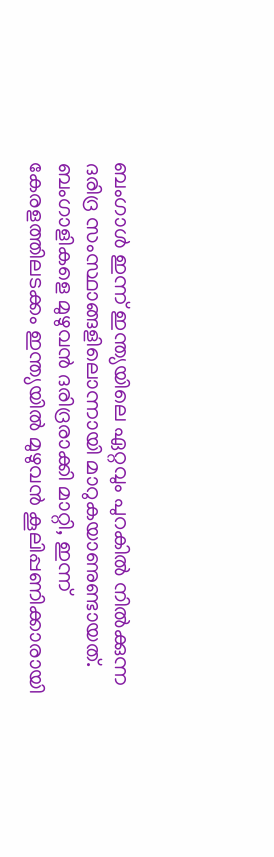ബംഗാള്‍ ഇന്ന് ഇന്ത്യയിലെ ഏറ്റവും പുറകില്‍ നില്‍ക്കുന്ന ദരിദ്ര സംസ്ഥാങ്ങളിലൊന്നായി മാറുകയാണുണ്ടായത്. ബംഗാളികളെ മുഴുവന്‍ ദരിദ്രരാക്കി മാറ്റി, ഇന്ന് കേരളത്തിലടക്കം ഇന്ത്യയില്‍ മുഴുവന്‍ കൂലിപ്പണിക്കാരായി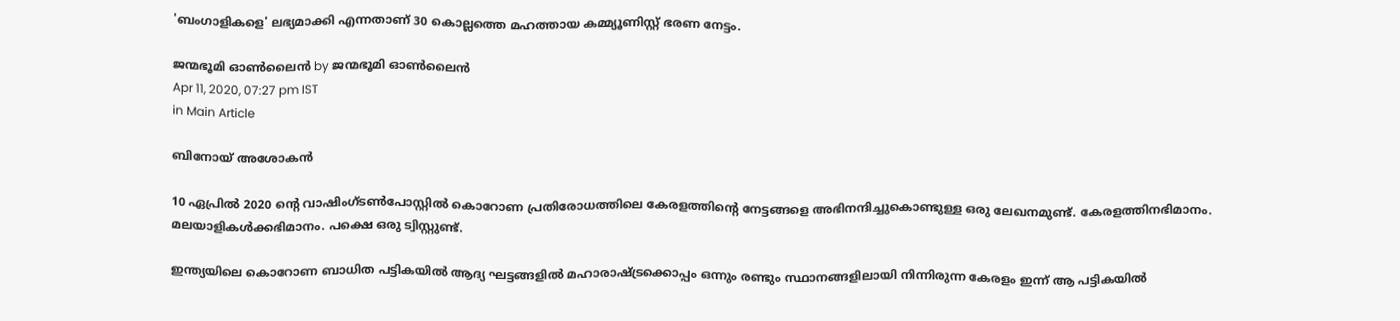'ബംഗാളികളെ' ലഭ്യമാക്കി എന്നതാണ് 30 കൊല്ലത്തെ മഹത്തായ കമ്മ്യൂണിസ്റ്റ് ഭരണ നേട്ടം.

ജന്മഭൂമി ഓണ്‍ലൈന്‍ by ജന്മഭൂമി ഓണ്‍ലൈന്‍
Apr 11, 2020, 07:27 pm IST
in Main Article

ബിനോയ് അശോകന്‍

10 ഏപ്രില്‍ 2020 ന്റെ വാഷിംഗ്ടണ്‍പോസ്റ്റില്‍ കൊറോണ പ്രതിരോധത്തിലെ കേരളത്തിന്റെ നേട്ടങ്ങളെ അഭിനന്ദിച്ചുകൊണ്ടുള്ള ഒരു ലേഖനമുണ്ട്. കേരളത്തിനഭിമാനം. മലയാളികള്‍ക്കഭിമാനം. പക്ഷെ ഒരു ട്വിസ്റ്റുണ്ട്.

ഇന്ത്യയിലെ കൊറോണ ബാധിത പട്ടികയില്‍ ആദ്യ ഘട്ടങ്ങളില്‍ മഹാരാഷ്‌ട്രക്കൊപ്പം ഒന്നും രണ്ടും സ്ഥാനങ്ങളിലായി നിന്നിരുന്ന കേരളം ഇന്ന് ആ പട്ടികയില്‍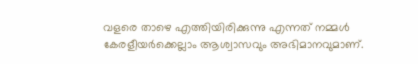വളരെ താഴെ എത്തിയിരിക്കുന്നു എന്നത് നമ്മള്‍ കേരളീയര്‍ക്കെല്ലാം ആശ്വാസവും അഭിമാനവുമാണ്.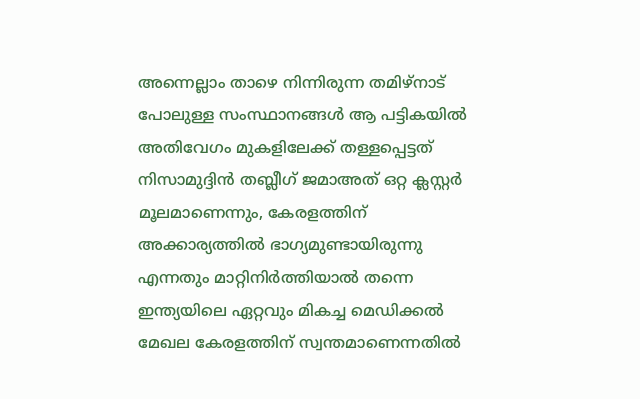അന്നെല്ലാം താഴെ നിന്നിരുന്ന തമിഴ്‌നാട് പോലുള്ള സംസ്ഥാനങ്ങള്‍ ആ പട്ടികയില്‍ അതിവേഗം മുകളിലേക്ക് തള്ളപ്പെട്ടത് നിസാമുദ്ദിന്‍ തബ്ലീഗ് ജമാഅത് ഒറ്റ ക്ലസ്റ്റര്‍ മൂലമാണെന്നും, കേരളത്തിന് അക്കാര്യത്തില്‍ ഭാഗ്യമുണ്ടായിരുന്നു എന്നതും മാറ്റിനിര്‍ത്തിയാല്‍ തന്നെ ഇന്ത്യയിലെ ഏറ്റവും മികച്ച മെഡിക്കല്‍ മേഖല കേരളത്തിന് സ്വന്തമാണെന്നതില്‍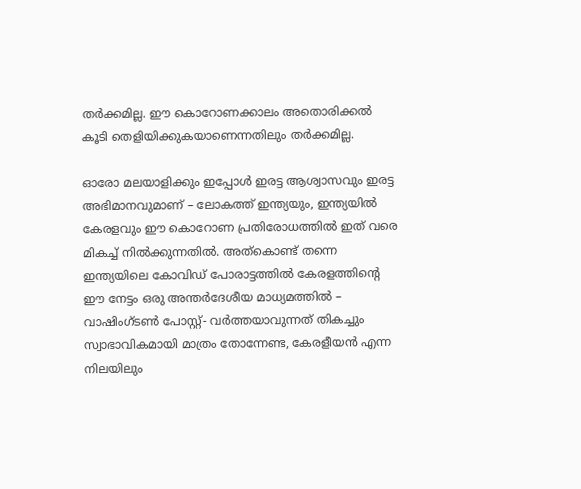തര്‍ക്കമില്ല. ഈ കൊറോണക്കാലം അതൊരിക്കല്‍ കൂടി തെളിയിക്കുകയാണെന്നതിലും തര്‍ക്കമില്ല.

ഓരോ മലയാളിക്കും ഇപ്പോള്‍ ഇരട്ട ആശ്വാസവും ഇരട്ട അഭിമാനവുമാണ് – ലോകത്ത് ഇന്ത്യയും, ഇന്ത്യയില്‍ കേരളവും ഈ കൊറോണ പ്രതിരോധത്തില്‍ ഇത് വരെ മികച്ച് നില്‍ക്കുന്നതില്‍. അത്‌കൊണ്ട് തന്നെ ഇന്ത്യയിലെ കോവിഡ് പോരാട്ടത്തില്‍ കേരളത്തിന്റെ ഈ നേട്ടം ഒരു അന്തര്‍ദേശീയ മാധ്യമത്തില്‍ – വാഷിംഗ്ടണ്‍ പോസ്റ്റ്- വര്‍ത്തയാവുന്നത് തികച്ചും സ്വാഭാവികമായി മാത്രം തോന്നേണ്ട, കേരളീയന്‍ എന്ന നിലയിലും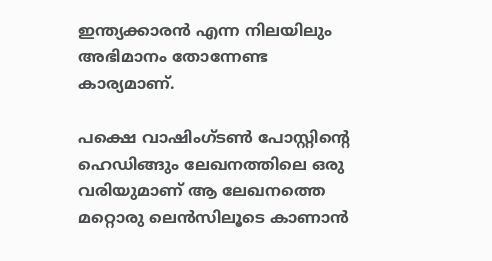ഇന്ത്യക്കാരന്‍ എന്ന നിലയിലും അഭിമാനം തോന്നേണ്ട കാര്യമാണ്.

പക്ഷെ വാഷിംഗ്ടണ്‍ പോസ്റ്റിന്റെ ഹെഡിങ്ങും ലേഖനത്തിലെ ഒരു വരിയുമാണ് ആ ലേഖനത്തെ മറ്റൊരു ലെന്‍സിലൂടെ കാണാന്‍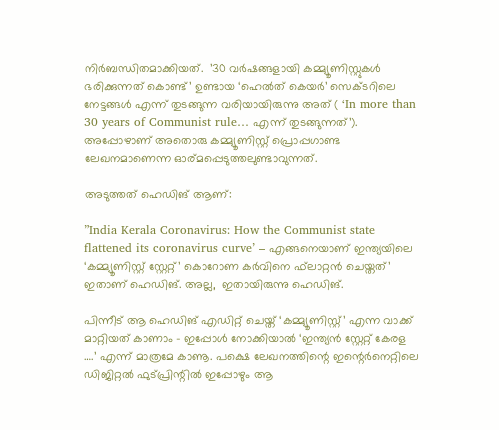നിര്‍ബന്ധിതമാക്കിയത്.  ’30 വര്‍ഷങ്ങളായി കമ്മ്യൂണിസ്റ്റുകള്‍ ഭരിക്കുന്നത് കൊണ്ട്’ ഉണ്ടായ ‘ഹെല്‍ത് കെയര്‍’ സെക്ടറിലെ നേട്ടങ്ങള്‍ എന്ന് തുടങ്ങുന്ന വരിയായിരുന്നു അത് ( ‘In more than 30 years of Communist rule… എന്ന് തുടങ്ങുന്നത്’). അപ്പോഴാണ് അതൊരു കമ്മ്യൂണിസ്റ്റ് പ്രൊപ്പഗാണ്ട ലേഖനമാണെന്ന ഓര്മപ്പെടുത്തലുണ്ടാവുന്നത്.

അടുത്തത് ഹെഡിങ് ആണ്:

”India Kerala Coronavirus: How the Communist state flattened its coronavirus curve’ – എങ്ങനെയാണ് ഇന്ത്യയിലെ ‘കമ്മ്യൂണിസ്റ്റ് സ്റ്റേറ്റ്’ കൊറോണ കര്‍വിനെ ഫ്‌ലാറ്റന്‍ ചെയ്തത്’ ഇതാണ് ഹെഡിങ്. അല്ല,  ഇതായിരുന്നു ഹെഡിങ്.

പിന്നീട് ആ ഹെഡിങ് എഡിറ്റ് ചെയ്ത് ‘കമ്മ്യൂണിസ്റ്റ്’ എന്ന വാക്ക് മാറ്റിയത് കാണാം – ഇപ്പോള്‍ നോക്കിയാല്‍ ‘ഇന്ത്യന്‍ സ്റ്റേറ്റ് കേരള ….’ എന്ന് മാത്രമേ കാണൂ. പക്ഷെ ലേഖനത്തിന്റെ ഇന്റെര്‍നെറ്റിലെ ഡിജിറ്റല്‍ ഫുട്പ്രിന്റില്‍ ഇപ്പോഴും ആ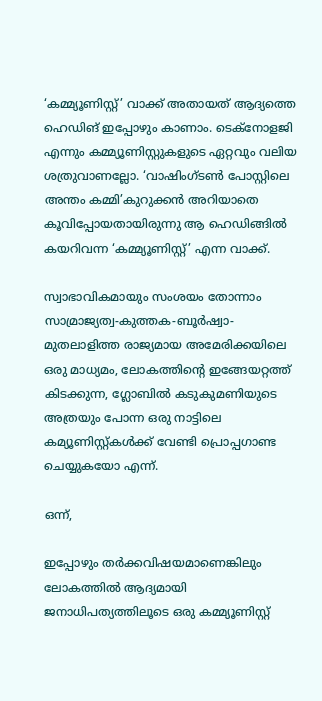‘കമ്മ്യൂണിസ്റ്റ്’ വാക്ക് അതായത് ആദ്യത്തെ ഹെഡിങ് ഇപ്പോഴും കാണാം. ടെക്നോളജി എന്നും കമ്മ്യൂണിസ്റ്റുകളുടെ ഏറ്റവും വലിയ ശത്രുവാണല്ലോ. ‘വാഷിംഗ്ടണ്‍ പോസ്റ്റിലെ അന്തം കമ്മി’കുറുക്കന്‍ അറിയാതെ കൂവിപ്പോയതായിരുന്നു ആ ഹെഡിങ്ങില്‍ കയറിവന്ന ‘കമ്മ്യൂണിസ്റ്റ്’ എന്ന വാക്ക്.

സ്വാഭാവികമായും സംശയം തോന്നാം സാമ്രാജ്യത്വ-കുത്തക-ബൂര്‍ഷ്വാ-മുതലാളിത്ത രാജ്യമായ അമേരിക്കയിലെ ഒരു മാധ്യമം, ലോകത്തിന്റെ ഇങ്ങേയറ്റത്ത് കിടക്കുന്ന, ഗ്ലോബില്‍ കടുകുമണിയുടെ അത്രയും പോന്ന ഒരു നാട്ടിലെ കമ്യൂണിസ്റ്റ്കള്‍ക്ക് വേണ്ടി പ്രൊപ്പഗാണ്ട ചെയ്യുകയോ എന്ന്.

ഒന്ന്,

ഇപ്പോഴും തര്‍ക്കവിഷയമാണെങ്കിലും ലോകത്തില്‍ ആദ്യമായി ജനാധിപത്യത്തിലൂടെ ഒരു കമ്മ്യൂണിസ്റ്റ്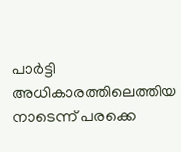പാര്‍ട്ടി അധികാരത്തിലെത്തിയ നാടെന്ന് പരക്കെ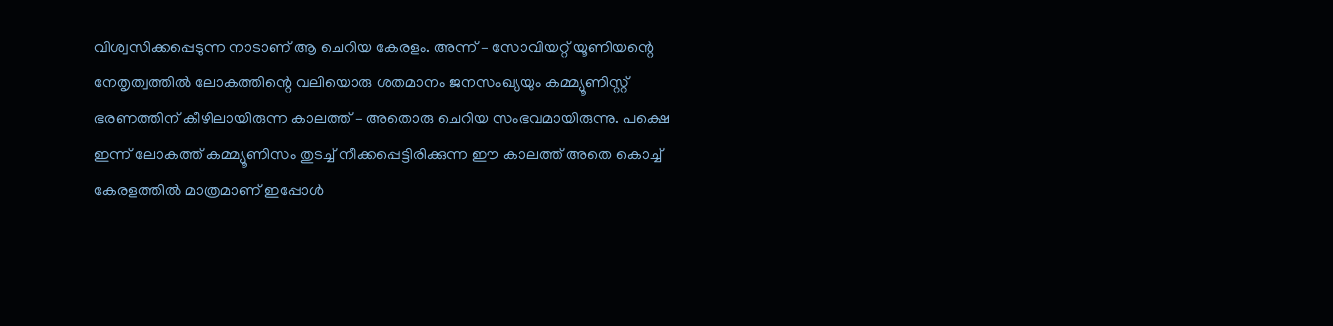വിശ്വസിക്കപ്പെടുന്ന നാടാണ് ആ ചെറിയ കേരളം. അന്ന് – സോവിയറ്റ് യൂണിയന്റെ നേതൃത്വത്തില്‍ ലോകത്തിന്റെ വലിയൊരു ശതമാനം ജനസംഖ്യയും കമ്മ്യൂണിസ്റ്റ് ഭരണത്തിന് കീഴിലായിരുന്ന കാലത്ത് – അതൊരു ചെറിയ സംഭവമായിരുന്നു. പക്ഷെ ഇന്ന് ലോകത്ത് കമ്മ്യൂണിസം തുടച്ച് നീക്കപ്പെട്ടിരിക്കുന്ന ഈ കാലത്ത് അതെ കൊച്ച് കേരളത്തില്‍ മാത്രമാണ് ഇപ്പോള്‍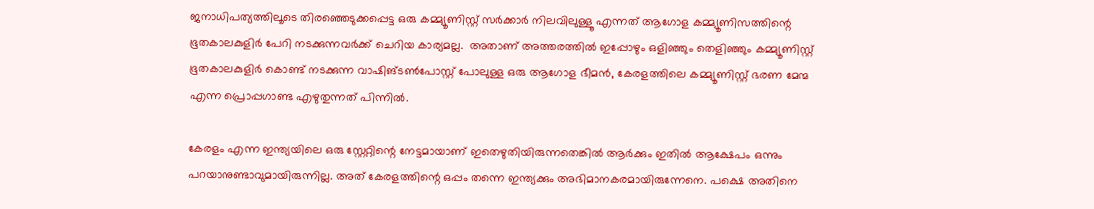ജനാധിപത്യത്തിലൂടെ തിരഞ്ഞെടുക്കപ്പെട്ട ഒരു കമ്മ്യൂണിസ്റ്റ് സര്‍ക്കാര്‍ നിലവിലുള്ളൂ എന്നത് ആഗോള കമ്മ്യൂണിസത്തിന്റെ ഭൂതകാലകുളിര്‍ പേറി നടക്കുന്നവര്‍ക്ക് ചെറിയ കാര്യമല്ല.  അതാണ് അത്തരത്തില്‍ ഇപ്പോഴും ഒളിഞ്ഞും തെളിഞ്ഞും കമ്മ്യൂണിസ്റ്റ് ഭൂതകാലകുളിര്‍ കൊണ്ട് നടക്കുന്ന വാഷിങ്ടണ്‍പോസ്റ്റ് പോലുള്ള ഒരു ആഗോള ഭീമന്‍, കേരളത്തിലെ കമ്മ്യൂണിസ്റ്റ് ഭരണ മേന്മ എന്ന പ്രൊപ്പഗാണ്ട എഴുതുന്നത് പിന്നില്‍.

കേരളം എന്ന ഇന്ത്യയിലെ ഒരു സ്റ്റേറ്റിന്റെ നേട്ടമായാണ് ഇതെഴുതിയിരുന്നതെങ്കില്‍ ആര്‍ക്കും ഇതില്‍ ആക്ഷേപം ഒന്നും പറയാനുണ്ടാവുമായിരുന്നില്ല. അത് കേരളത്തിന്റെ ഒപ്പം തന്നെ ഇന്ത്യക്കും അഭിമാനകരമായിരുന്നേനെ. പക്ഷെ അതിനെ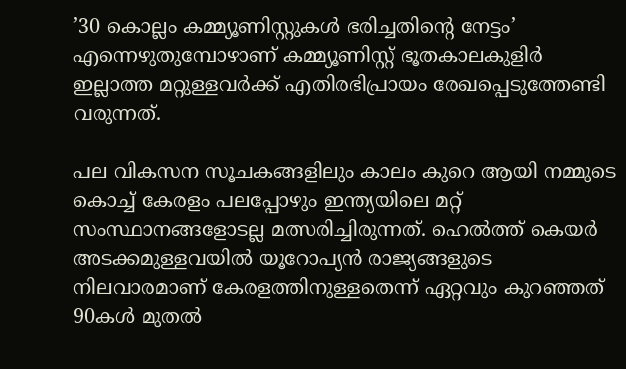’30 കൊല്ലം കമ്മ്യൂണിസ്റ്റുകള്‍ ഭരിച്ചതിന്റെ നേട്ടം’ എന്നെഴുതുമ്പോഴാണ് കമ്മ്യൂണിസ്റ്റ് ഭൂതകാലകുളിര്‍ ഇല്ലാത്ത മറ്റുള്ളവര്‍ക്ക് എതിരഭിപ്രായം രേഖപ്പെടുത്തേണ്ടി വരുന്നത്.

പല വികസന സൂചകങ്ങളിലും കാലം കുറെ ആയി നമ്മുടെ കൊച്ച് കേരളം പലപ്പോഴും ഇന്ത്യയിലെ മറ്റ് സംസ്ഥാനങ്ങളോടല്ല മത്സരിച്ചിരുന്നത്. ഹെല്‍ത്ത് കെയര്‍ അടക്കമുള്ളവയില്‍ യൂറോപ്യന്‍ രാജ്യങ്ങളുടെ നിലവാരമാണ് കേരളത്തിനുള്ളതെന്ന് ഏറ്റവും കുറഞ്ഞത് 90കള്‍ മുതല്‍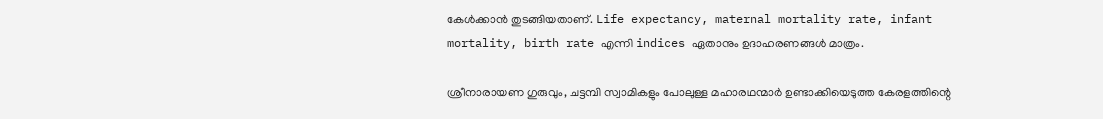കേള്‍ക്കാന്‍ തുടങ്ങിയതാണ്. Life expectancy, maternal mortality rate, infant mortality, birth rate എന്നി indices ഏതാനും ഉദാഹരണങ്ങള്‍ മാത്രം.

ശ്രീനാരായണ ഗുരുവും, ചട്ടമ്പി സ്വാമികളും പോലുള്ള മഹാരഥന്മാര്‍ ഉണ്ടാക്കിയെടുത്ത കേരളത്തിന്റെ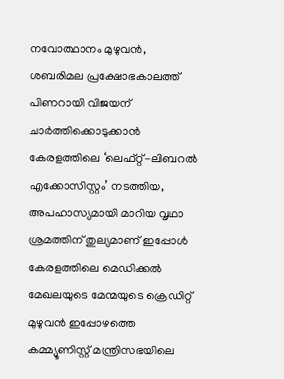നവോത്ഥാനം മുഴുവന്‍, ശബരിമല പ്രക്ഷോഭകാലത്ത് പിണറായി വിജയന് ചാര്‍ത്തിക്കൊടുക്കാന്‍ കേരളത്തിലെ ‘ലെഫ്റ്റ്-ലിബറല്‍ എക്കോസിസ്റ്റം’ നടത്തിയ, അപഹാസ്യമായി മാറിയ വൃഥാ ശ്രമത്തിന് തുല്യമാണ് ഇപ്പോള്‍ കേരളത്തിലെ മെഡിക്കല്‍ മേഖലയുടെ മേന്മയുടെ ക്രെഡിറ്റ് മുഴുവന്‍ ഇപ്പോഴത്തെ കമ്മ്യൂണിസ്റ്റ് മന്ത്രിസഭയിലെ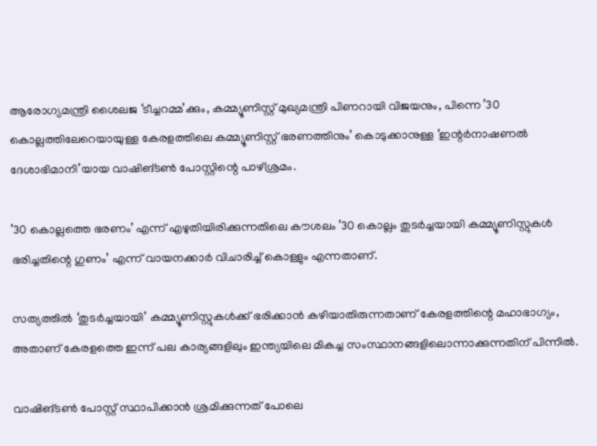ആരോഗ്യമന്ത്രി ശൈലജ ‘ടീച്ചറമ്മ’ക്കും, കമ്മ്യൂണിസ്റ്റ് മുഖ്യമന്ത്രി പിണറായി വിജയനും, പിന്നെ ’30 കൊല്ലത്തിലേറെയായുള്ള കേരളത്തിലെ കമ്മ്യൂണിസ്റ്റ് ഭരണത്തിനും’ കൊടുക്കാനുള്ള ‘ഇന്റര്‍നാഷണല്‍ ദേശാഭിമാനി’യായ വാഷിങ്ടണ്‍ പോസ്റ്റിന്റെ പാഴ്ശ്രമം.

’30 കൊല്ലത്തെ ഭരണം’ എന്ന് എഴുതിയിരിക്കുന്നതിലെ കൗശലം ’30 കൊല്ലം തുടര്‍ച്ചയായി കമ്മ്യൂണിസ്റ്റുകള്‍ ഭരിച്ചതിന്റെ ഗുണം’ എന്ന് വായനക്കാര്‍ വിചാരിച്ച് കൊള്ളും എന്നതാണ്.

സത്യത്തില്‍ ‘തുടര്‍ച്ചയായി’ കമ്മ്യൂണിസ്റ്റുകള്‍ക്ക് ഭരിക്കാന്‍ കഴിയാതിരുന്നതാണ് കേരളത്തിന്റെ മഹാഭാഗ്യം, അതാണ് കേരളത്തെ ഇന്ന് പല കാര്യങ്ങളിലും ഇന്ത്യയിലെ മികച്ച സംസ്ഥാനങ്ങളിലൊന്നാക്കുന്നതിന് പിന്നില്‍.

വാഷിങ്ടണ്‍ പോസ്റ്റ് സ്ഥാപിക്കാന്‍ ശ്രമിക്കുന്നത് പോലെ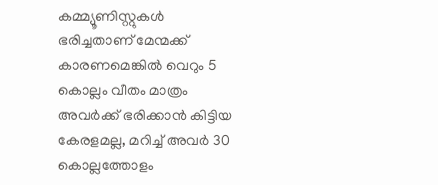കമ്മ്യൂണിസ്റ്റുകള്‍ ഭരിച്ചതാണ് മേന്മക്ക് കാരണമെങ്കില്‍ വെറും 5 കൊല്ലം വീതം മാത്രം അവര്‍ക്ക് ഭരിക്കാന്‍ കിട്ടിയ കേരളമല്ല, മറിച്ച് അവര്‍ 30 കൊല്ലത്തോളം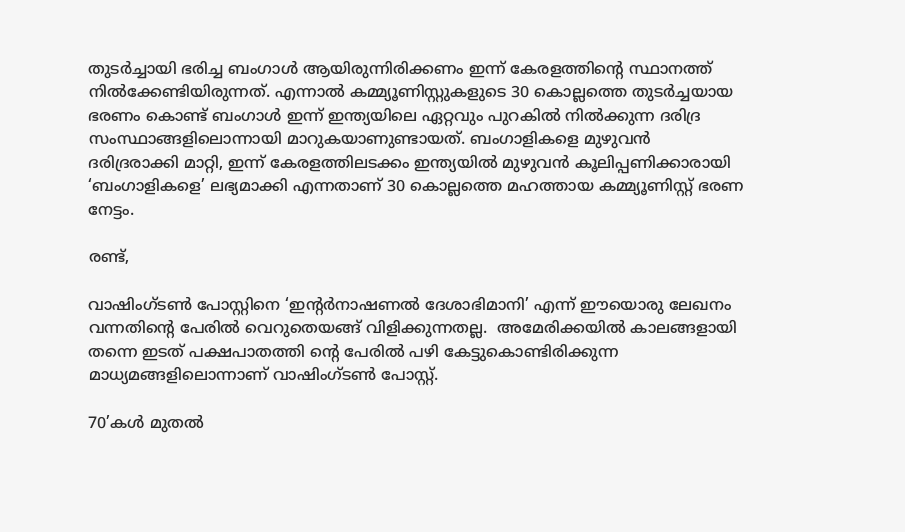തുടര്‍ച്ചായി ഭരിച്ച ബംഗാള്‍ ആയിരുന്നിരിക്കണം ഇന്ന് കേരളത്തിന്റെ സ്ഥാനത്ത് നില്‍ക്കേണ്ടിയിരുന്നത്. എന്നാല്‍ കമ്മ്യൂണിസ്റ്റുകളുടെ 30 കൊല്ലത്തെ തുടര്‍ച്ചയായ ഭരണം കൊണ്ട് ബംഗാള്‍ ഇന്ന് ഇന്ത്യയിലെ ഏറ്റവും പുറകില്‍ നില്‍ക്കുന്ന ദരിദ്ര സംസ്ഥാങ്ങളിലൊന്നായി മാറുകയാണുണ്ടായത്. ബംഗാളികളെ മുഴുവന്‍ ദരിദ്രരാക്കി മാറ്റി, ഇന്ന് കേരളത്തിലടക്കം ഇന്ത്യയില്‍ മുഴുവന്‍ കൂലിപ്പണിക്കാരായി ‘ബംഗാളികളെ’ ലഭ്യമാക്കി എന്നതാണ് 30 കൊല്ലത്തെ മഹത്തായ കമ്മ്യൂണിസ്റ്റ് ഭരണ നേട്ടം.

രണ്ട്,

വാഷിംഗ്ടണ്‍ പോസ്റ്റിനെ ‘ഇന്റര്‍നാഷണല്‍ ദേശാഭിമാനി’ എന്ന് ഈയൊരു ലേഖനം വന്നതിന്റെ പേരില്‍ വെറുതെയങ്ങ് വിളിക്കുന്നതല്ല.  അമേരിക്കയില്‍ കാലങ്ങളായി തന്നെ ഇടത് പക്ഷപാതത്തി ന്റെ പേരില്‍ പഴി കേട്ടുകൊണ്ടിരിക്കുന്ന മാധ്യമങ്ങളിലൊന്നാണ് വാഷിംഗ്ടണ്‍ പോസ്റ്റ്.

70’കള്‍ മുതല്‍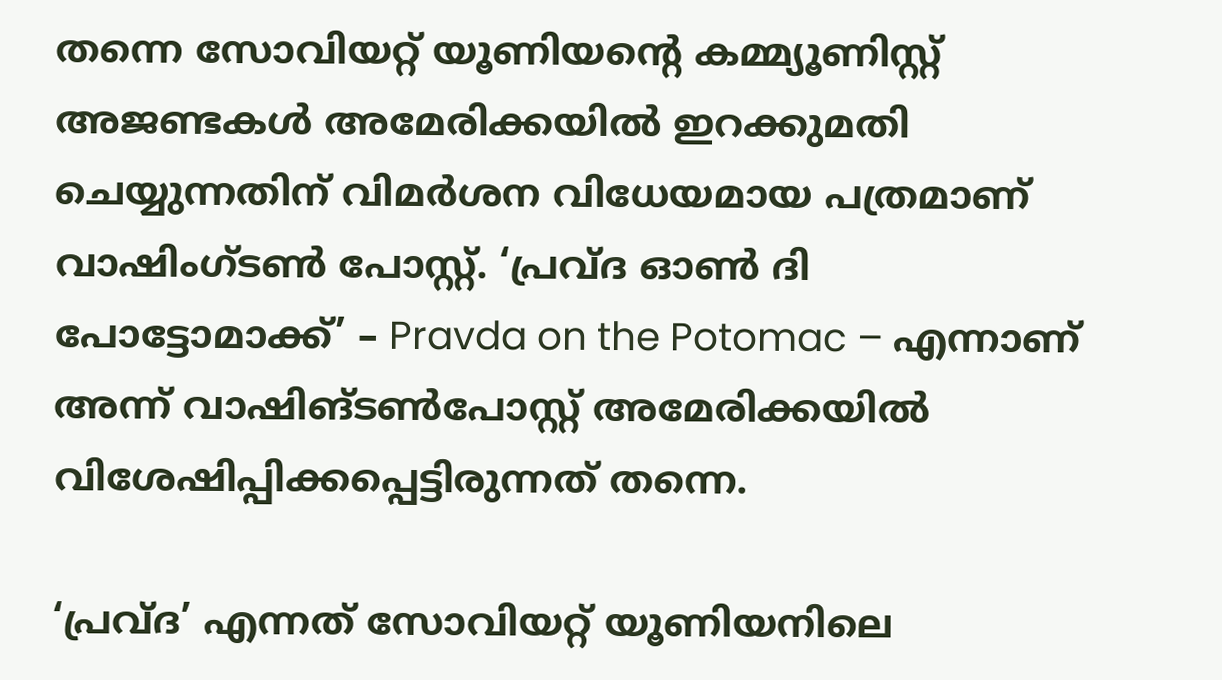തന്നെ സോവിയറ്റ് യൂണിയന്റെ കമ്മ്യൂണിസ്റ്റ് അജണ്ടകള്‍ അമേരിക്കയില്‍ ഇറക്കുമതി ചെയ്യുന്നതിന് വിമര്‍ശന വിധേയമായ പത്രമാണ് വാഷിംഗ്ടണ്‍ പോസ്റ്റ്. ‘പ്രവ്ദ ഓണ്‍ ദി പോട്ടോമാക്ക്’ – Pravda on the Potomac – എന്നാണ് അന്ന് വാഷിങ്ടണ്‍പോസ്റ്റ് അമേരിക്കയില്‍ വിശേഷിപ്പിക്കപ്പെട്ടിരുന്നത് തന്നെ.

‘പ്രവ്ദ’ എന്നത് സോവിയറ്റ് യൂണിയനിലെ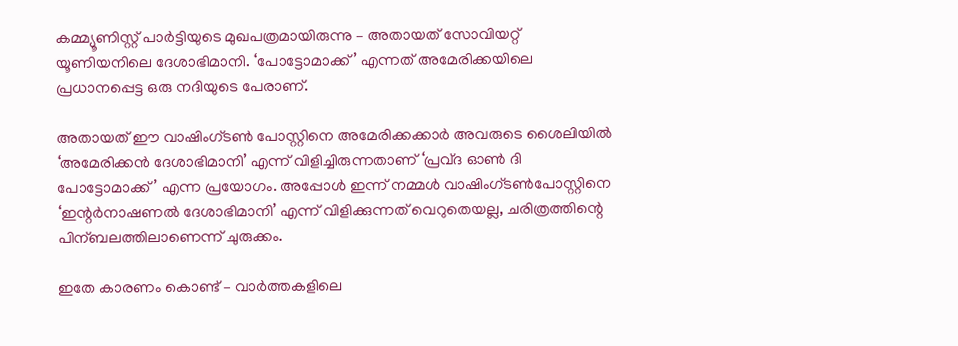കമ്മ്യൂണിസ്റ്റ് പാര്‍ട്ടിയുടെ മുഖപത്രമായിരുന്നു – അതായത് സോവിയറ്റ് യൂണിയനിലെ ദേശാഭിമാനി. ‘പോട്ടോമാക്ക്’ എന്നത് അമേരിക്കയിലെ പ്രധാനപ്പെട്ട ഒരു നദിയുടെ പേരാണ്.

അതായത് ഈ വാഷിംഗ്ടണ്‍ പോസ്റ്റിനെ അമേരിക്കക്കാര്‍ അവരുടെ ശൈലിയില്‍ ‘അമേരിക്കന്‍ ദേശാഭിമാനി’ എന്ന് വിളിച്ചിരുന്നതാണ് ‘പ്രവ്ദ ഓണ്‍ ദി പോട്ടോമാക്ക്’ എന്ന പ്രയോഗം. അപ്പോള്‍ ഇന്ന് നമ്മള്‍ വാഷിംഗ്ടണ്‍പോസ്റ്റിനെ ‘ഇന്റര്‍നാഷണല്‍ ദേശാഭിമാനി’ എന്ന് വിളിക്കുന്നത് വെറുതെയല്ല, ചരിത്രത്തിന്റെ പിന്ബലത്തിലാണെന്ന് ചുരുക്കം.

ഇതേ കാരണം കൊണ്ട് – വാര്‍ത്തകളിലെ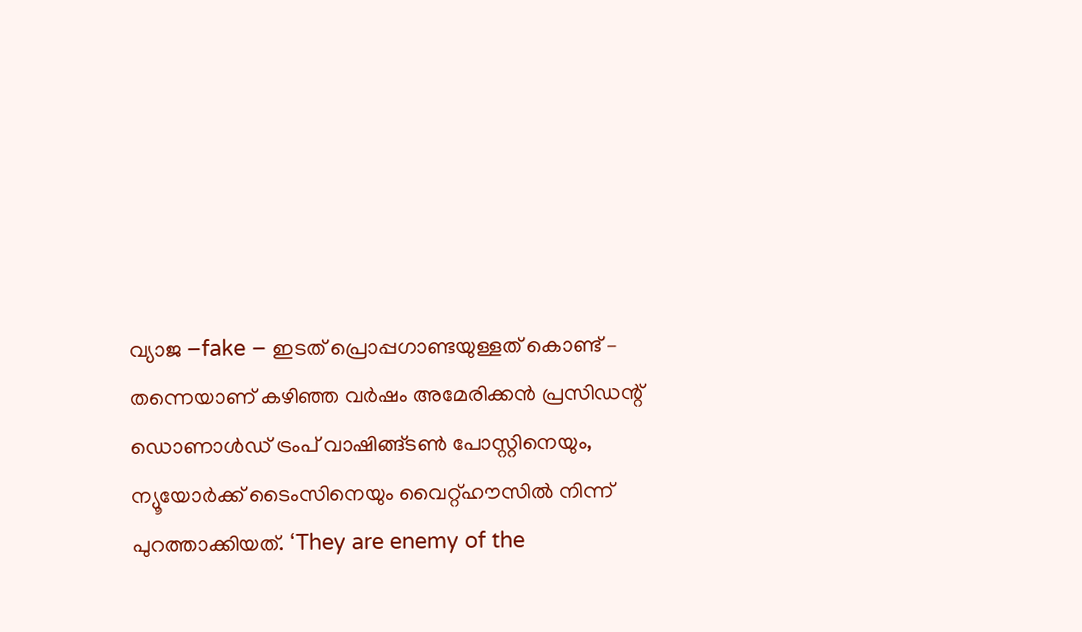വ്യാജ –fake – ഇടത് പ്രൊപ്പഗാണ്ടയുള്ളത് കൊണ്ട് – തന്നെയാണ് കഴിഞ്ഞ വര്‍ഷം അമേരിക്കന്‍ പ്രസിഡന്റ് ഡൊണാള്‍ഡ് ട്രംപ് വാഷിങ്ങ്ടണ്‍ പോസ്റ്റിനെയും, ന്യൂയോര്‍ക്ക് ടൈംസിനെയും വൈറ്റ്‌ഹൗസില്‍ നിന്ന് പുറത്താക്കിയത്. ‘They are enemy of the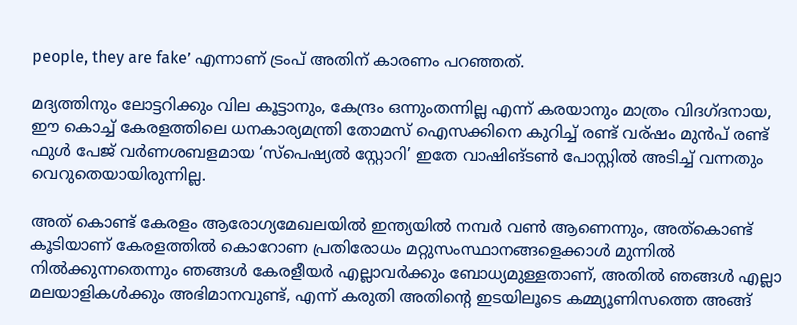people, they are fake’ എന്നാണ് ട്രംപ് അതിന് കാരണം പറഞ്ഞത്.

മദ്യത്തിനും ലോട്ടറിക്കും വില കൂട്ടാനും, കേന്ദ്രം ഒന്നുംതന്നില്ല എന്ന് കരയാനും മാത്രം വിദഗ്ദനായ, ഈ കൊച്ച് കേരളത്തിലെ ധനകാര്യമന്ത്രി തോമസ് ഐസക്കിനെ കുറിച്ച് രണ്ട് വര്ഷം മുന്‍പ് രണ്ട് ഫുള്‍ പേജ് വര്‍ണശബളമായ ‘സ്‌പെഷ്യല്‍ സ്റ്റോറി’ ഇതേ വാഷിങ്ടണ്‍ പോസ്റ്റില്‍ അടിച്ച് വന്നതും വെറുതെയായിരുന്നില്ല.

അത് കൊണ്ട് കേരളം ആരോഗ്യമേഖലയില്‍ ഇന്ത്യയില്‍ നമ്പര്‍ വണ്‍ ആണെന്നും, അത്‌കൊണ്ട് കൂടിയാണ് കേരളത്തില്‍ കൊറോണ പ്രതിരോധം മറ്റുസംസ്ഥാനങ്ങളെക്കാള്‍ മുന്നില്‍ നില്‍ക്കുന്നതെന്നും ഞങ്ങള്‍ കേരളീയര്‍ എല്ലാവര്‍ക്കും ബോധ്യമുള്ളതാണ്, അതില്‍ ഞങ്ങള്‍ എല്ലാ മലയാളികള്‍ക്കും അഭിമാനവുണ്ട്, എന്ന് കരുതി അതിന്റെ ഇടയിലൂടെ കമ്മ്യൂണിസത്തെ അങ്ങ്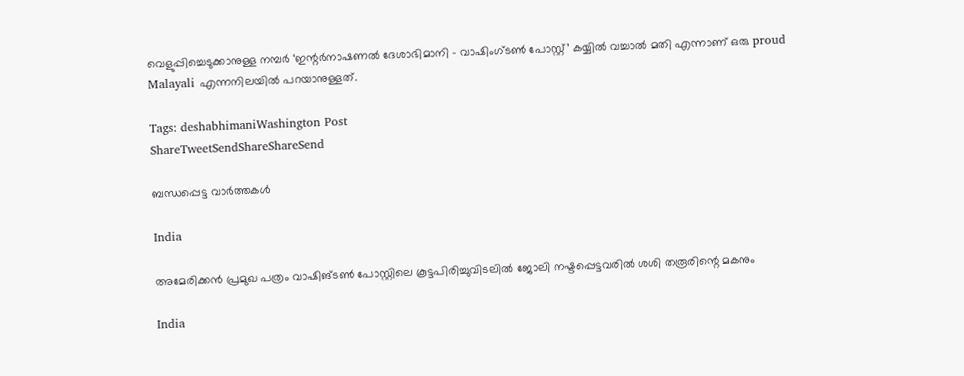വെളുപ്പിച്ചെടുക്കാനുള്ള നമ്പര്‍ ‘ഇന്റര്‍നാഷണല്‍ ദേശാഭിമാനി – വാഷിംഗ്ടണ്‍ പോസ്റ്റ്’ കയ്യില്‍ വച്ചാല്‍ മതി എന്നാണ് ഒരു proud Malayali എന്നനിലയില്‍ പറയാനുള്ളത്.

Tags: deshabhimaniWashington Post
ShareTweetSendShareShareSend

ബന്ധപ്പെട്ട വാര്‍ത്തകള്‍

India

അമേരിക്കൻ പ്രമുഖ പത്രം വാഷിങ്ടൺ പോസ്റ്റിലെ കൂട്ടപിരിച്ചുവിടലിൽ ജോലി നഷ്ടപ്പെട്ടവരിൽ ശശി തരൂരിന്റെ മകനും

India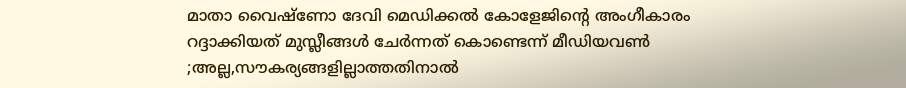മാതാ വൈഷ്ണോ ദേവി മെഡിക്കൽ കോളേജിന്റെ അംഗീകാരം റദ്ദാക്കിയത് മുസ്ലീങ്ങൾ ചേര്‍ന്നത് കൊണ്ടെന്ന് മീഡിയവണ്‍ ;അല്ല,സൗകര്യങ്ങളില്ലാത്തതിനാല്‍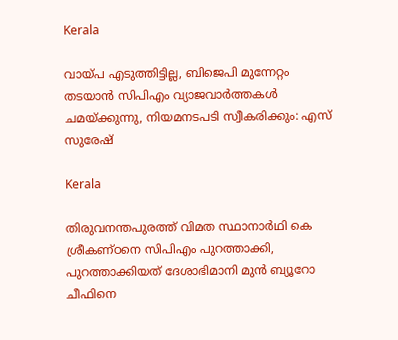Kerala

വായ്‌പ എടുത്തിട്ടില്ല, ബിജെപി മുന്നേറ്റം തടയാന്‍ സിപിഎം വ്യാജവാര്‍ത്തകള്‍ ചമയ്‌ക്കുന്നു, നിയമനടപടി സ്വീകരിക്കും: എസ് സുരേഷ്

Kerala

തിരുവനന്തപുരത്ത് വിമത സ്ഥാനാര്‍ഥി കെ ശ്രീകണ്ഠനെ സിപിഎം പുറത്താക്കി, പുറത്താക്കിയത് ദേശാഭിമാനി മുന്‍ ബ്യൂറോ ചീഫിനെ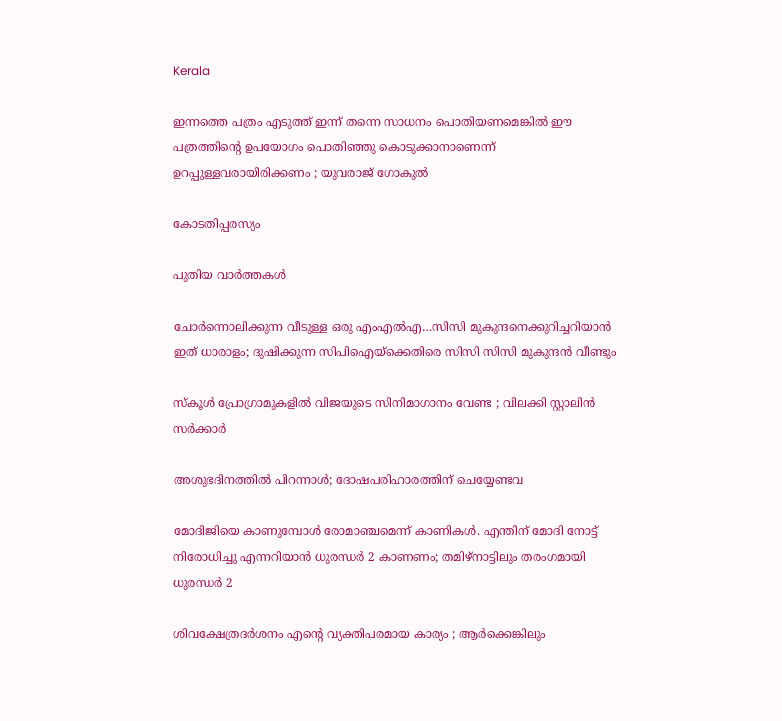Kerala

ഇന്നത്തെ പത്രം എടുത്ത് ഇന്ന് തന്നെ സാധനം പൊതിയണമെങ്കില്‍ ഈ പത്രത്തിന്റെ ഉപയോഗം പൊതിഞ്ഞു കൊടുക്കാനാണെന്ന് ഉറപ്പുള്ളവരായിരിക്കണം ; യുവരാജ് ഗോകുൽ

കോടതിപ്പരസ്യം

പുതിയ വാര്‍ത്തകള്‍

ചോര്‍ന്നൊലിക്കുന്ന വീടുള്ള ഒരു എംഎല്‍എ…സിസി മുകുന്ദനെക്കുറിച്ചറിയാന്‍ ഇത് ധാരാളം; ദുഷിക്കുന്ന സിപിഐയ്‌ക്കെതിരെ സിസി സിസി മുകുന്ദന്‍ വീണ്ടും

സ്കൂൾ പ്രോഗ്രാമുകളിൽ വിജയുടെ സിനിമാഗാനം വേണ്ട ; വിലക്കി സ്റ്റാലിൻ സർക്കാർ

അശുഭദിനത്തിൽ പിറന്നാൾ; ദോഷപരിഹാരത്തിന് ചെയ്യേണ്ടവ

മോദിജിയെ കാണുമ്പോള്‍ രോമാഞ്ചമെന്ന് കാണികള്‍. എന്തിന് മോദി നോട്ട് നിരോധിച്ചു എന്നറിയാന്‍ ധുരന്ധര്‍ 2 കാണണം; തമിഴ്നാട്ടിലും തരംഗമായി ധുരന്ധര്‍ 2

ശിവക്ഷേത്രദർശനം എന്റെ വ്യക്തിപരമായ കാര്യം ; ആർക്കെങ്കിലും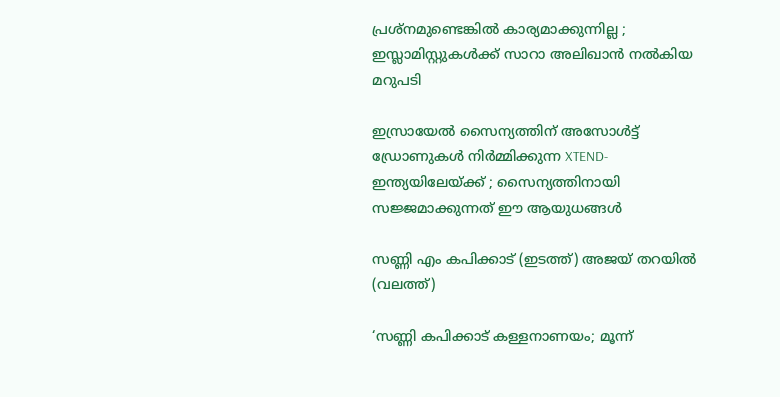പ്രശ്‌നമുണ്ടെങ്കിൽ കാര്യമാക്കുന്നില്ല ; ഇസ്ലാമിസ്റ്റുകൾക്ക് സാറാ അലിഖാൻ നൽകിയ മറുപടി

ഇസ്രായേൽ സൈന്യത്തിന് അസോൾട്ട് ഡ്രോണുകൾ നിർമ്മിക്കുന്ന XTEND- ഇന്ത്യയിലേയ്‌ക്ക് ; സൈന്യത്തിനായി സജ്ജമാക്കുന്നത് ഈ ആയുധങ്ങൾ

സണ്ണി എം കപിക്കാട് (ഇടത്ത്) അജയ് തറയില്‍ (വലത്ത്)

‘സണ്ണി കപിക്കാട് കള്ളനാണയം; മൂന്ന്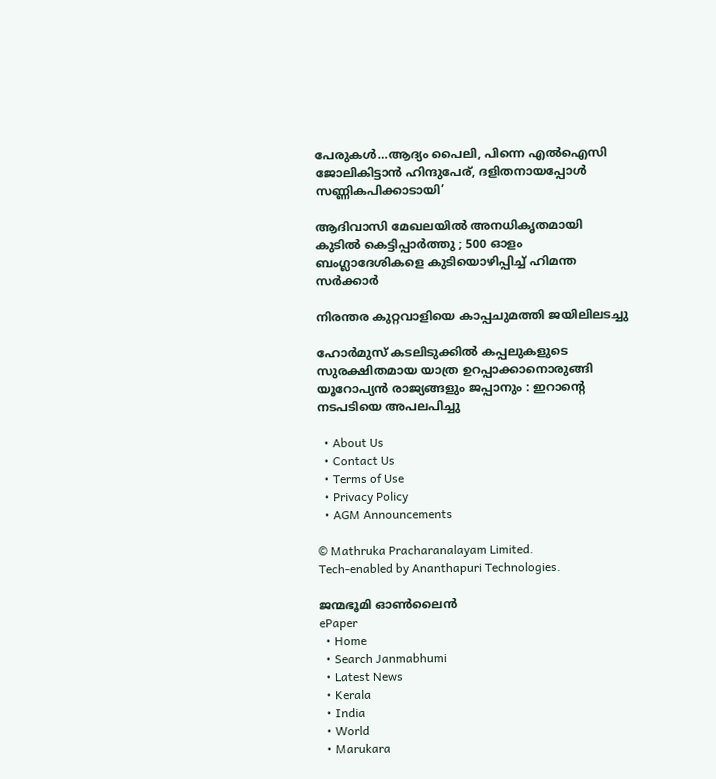പേരുകള്‍…ആദ്യം പൈലി, പിന്നെ എല്‍ഐസി ജോലികിട്ടാന്‍ ഹിന്ദുപേര്, ദളിതനായപ്പോള്‍ സണ്ണികപിക്കാടായി’

ആദിവാസി മേഖലയിൽ അനധികൃതമായി കുടിൽ കെട്ടിപ്പാർത്തു ; 500 ഓളം ബംഗ്ലാദേശികളെ കുടിയൊഴിപ്പിച്ച് ഹിമന്ത സർക്കാർ

നിരന്തര കുറ്റവാളിയെ കാപ്പചുമത്തി ജയിലിലടച്ചു

ഹോർമുസ് കടലിടുക്കിൽ കപ്പലുകളുടെ സുരക്ഷിതമായ യാത്ര ഉറപ്പാക്കാനൊരുങ്ങി യൂറോപ്യൻ രാജ്യങ്ങളും ജപ്പാനും : ഇറാന്റെ നടപടിയെ അപലപിച്ചു

  • About Us
  • Contact Us
  • Terms of Use
  • Privacy Policy
  • AGM Announcements

© Mathruka Pracharanalayam Limited.
Tech-enabled by Ananthapuri Technologies.

ജന്മഭൂമി ഓണ്‍ലൈന്‍
ePaper
  • Home
  • Search Janmabhumi
  • Latest News
  • Kerala
  • India
  • World
  • Marukara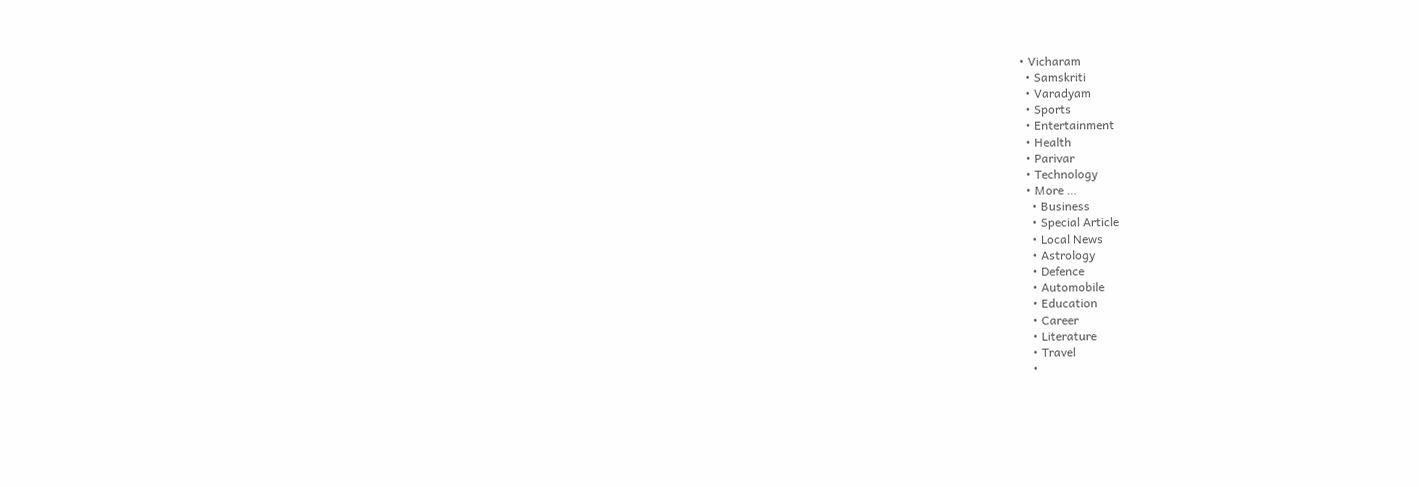• Vicharam
  • Samskriti
  • Varadyam
  • Sports
  • Entertainment
  • Health
  • Parivar
  • Technology
  • More …
    • Business
    • Special Article
    • Local News
    • Astrology
    • Defence
    • Automobile
    • Education
    • Career
    • Literature
    • Travel
    •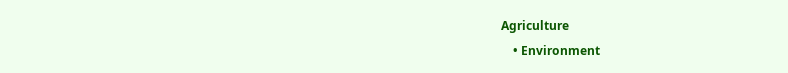Agriculture
    • Environment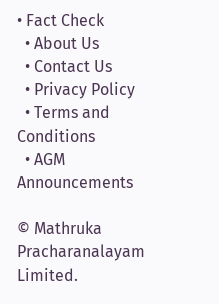• Fact Check
  • About Us
  • Contact Us
  • Privacy Policy
  • Terms and Conditions
  • AGM Announcements

© Mathruka Pracharanalayam Limited.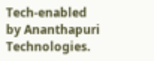Tech-enabled by Ananthapuri Technologies.